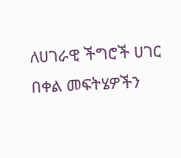ለሀገራዊ ችግሮች ሀገር በቀል መፍትሄዎችን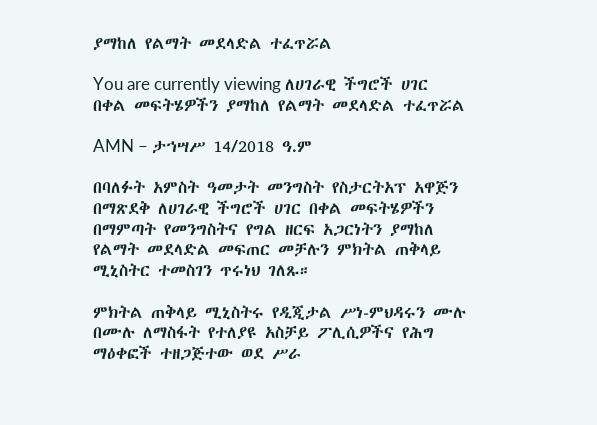ያማከለ የልማት መደላድል ተፈጥሯል

You are currently viewing ለሀገራዊ ችግሮች ሀገር በቀል መፍትሄዎችን ያማከለ የልማት መደላድል ተፈጥሯል

AMN – ታኀሣሥ 14/2018 ዓ.ም

በባለፉት አምስት ዓመታት መንግስት የስታርትአፕ አዋጅን በማጽደቅ ለሀገራዊ ችግሮች ሀገር በቀል መፍትሄዎችን በማምጣት የመንግስትና የግል ዘርፍ አጋርነትን ያማከለ የልማት መደላድል መፍጠር መቻሉን ምክትል ጠቅላይ ሚኒስትር ተመስገን ጥሩነህ ገለጹ።

ምክትል ጠቅላይ ሚኒስትሩ የዲጂታል ሥነ-ምህዳሩን ሙሉ በሙሉ ለማስፋት የተለያዩ አስቻይ ፖሊሲዎችና የሕግ ማዕቀፎች ተዘጋጅተው ወደ ሥራ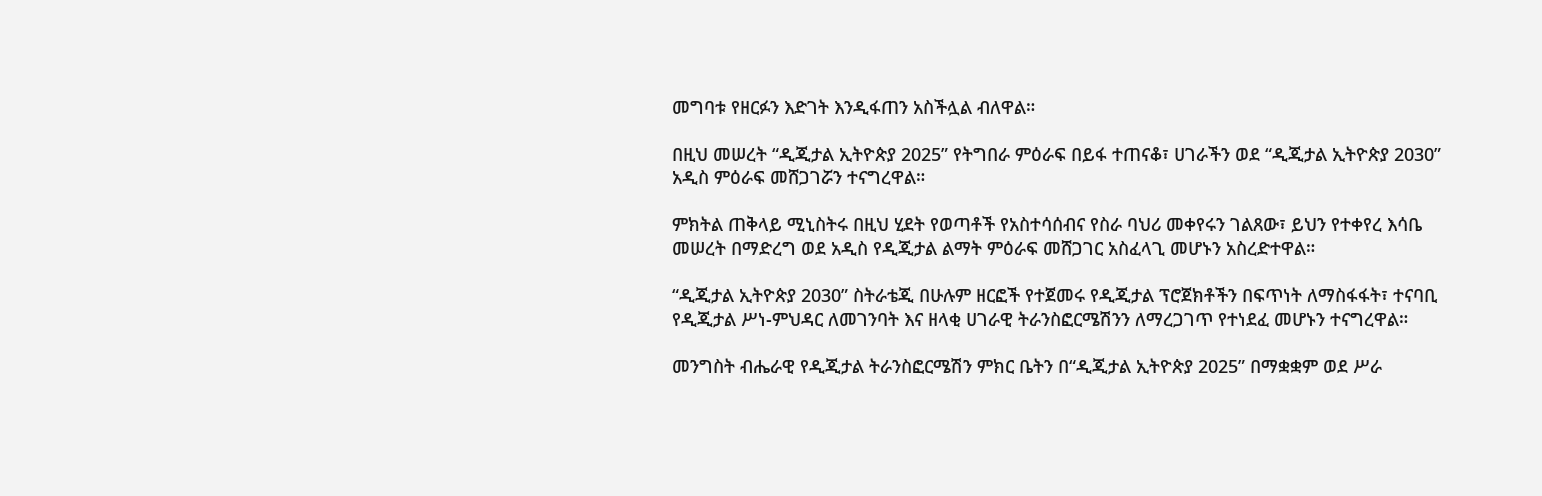መግባቱ የዘርፉን እድገት እንዲፋጠን አስችሏል ብለዋል።

በዚህ መሠረት “ዲጂታል ኢትዮጵያ 2025” የትግበራ ምዕራፍ በይፋ ተጠናቆ፣ ሀገራችን ወደ “ዲጂታል ኢትዮጵያ 2030” አዲስ ምዕራፍ መሸጋገሯን ተናግረዋል።

ምክትል ጠቅላይ ሚኒስትሩ በዚህ ሂደት የወጣቶች የአስተሳሰብና የስራ ባህሪ መቀየሩን ገልጸው፣ ይህን የተቀየረ እሳቤ መሠረት በማድረግ ወደ አዲስ የዲጂታል ልማት ምዕራፍ መሸጋገር አስፈላጊ መሆኑን አስረድተዋል።

“ዲጂታል ኢትዮጵያ 2030” ስትራቴጂ በሁሉም ዘርፎች የተጀመሩ የዲጂታል ፕሮጀክቶችን በፍጥነት ለማስፋፋት፣ ተናባቢ የዲጂታል ሥነ-ምህዳር ለመገንባት እና ዘላቂ ሀገራዊ ትራንስፎርሜሽንን ለማረጋገጥ የተነደፈ መሆኑን ተናግረዋል።

መንግስት ብሔራዊ የዲጂታል ትራንስፎርሜሽን ምክር ቤትን በ“ዲጂታል ኢትዮጵያ 2025” በማቋቋም ወደ ሥራ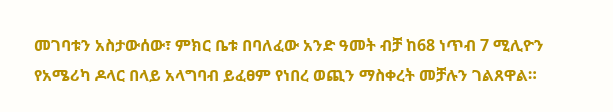መገባቱን አስታውሰው፣ ምክር ቤቱ በባለፈው አንድ ዓመት ብቻ ከ68 ነጥብ 7 ሚሊዮን የአሜሪካ ዶላር በላይ አላግባብ ይፈፀም የነበረ ወጪን ማስቀረት መቻሉን ገልጸዋል።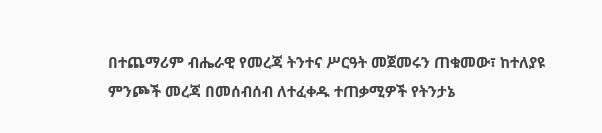በተጨማሪም ብሔራዊ የመረጃ ትንተና ሥርዓት መጀመሩን ጠቁመው፣ ከተለያዩ ምንጮች መረጃ በመሰብሰብ ለተፈቀዱ ተጠቃሚዎች የትንታኔ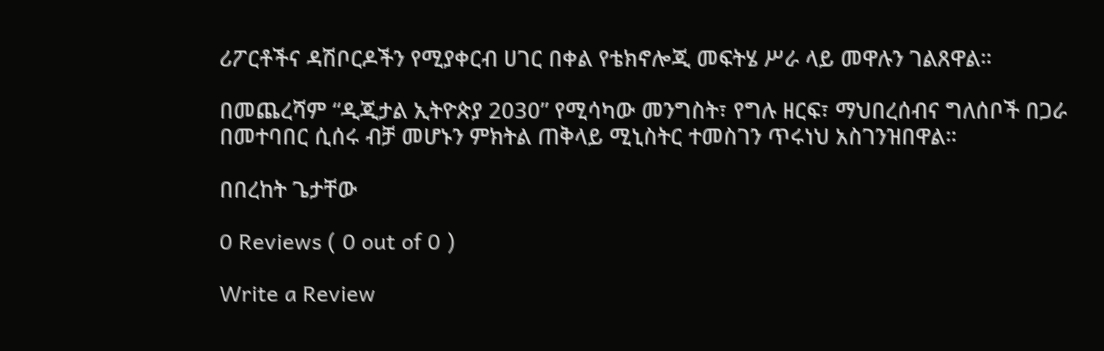ሪፖርቶችና ዳሽቦርዶችን የሚያቀርብ ሀገር በቀል የቴክኖሎጂ መፍትሄ ሥራ ላይ መዋሉን ገልጸዋል።

በመጨረሻም “ዲጂታል ኢትዮጵያ 2030” የሚሳካው መንግስት፣ የግሉ ዘርፍ፣ ማህበረሰብና ግለሰቦች በጋራ በመተባበር ሲሰሩ ብቻ መሆኑን ምክትል ጠቅላይ ሚኒስትር ተመስገን ጥሩነህ አስገንዝበዋል።

በበረከት ጌታቸው

0 Reviews ( 0 out of 0 )

Write a Review